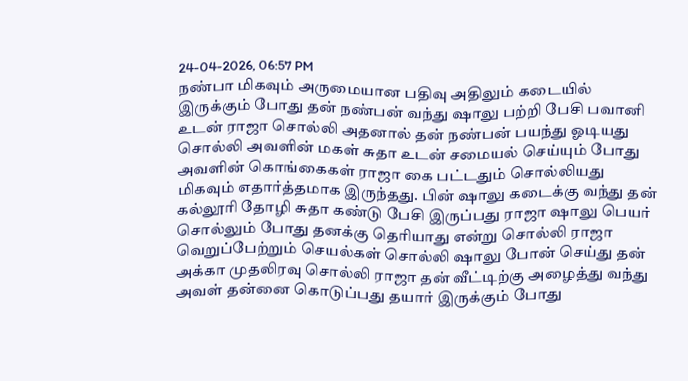24-04-2026, 06:57 PM
நண்பா மிகவும் அருமையான பதிவு அதிலும் கடையில் இருக்கும் போது தன் நண்பன் வந்து ஷாலு பற்றி பேசி பவானி உடன் ராஜா சொல்லி அதனால் தன் நண்பன் பயந்து ஓடியது சொல்லி அவளின் மகள் சுதா உடன் சமையல் செய்யும் போது அவளின் கொங்கைகள் ராஜா கை பட்டதும் சொல்லியது மிகவும் எதார்த்தமாக இருந்தது. பின் ஷாலு கடைக்கு வந்து தன் கல்லூரி தோழி சுதா கண்டு பேசி இருப்பது ராஜா ஷாலு பெயர் சொல்லும் போது தனக்கு தெரியாது என்று சொல்லி ராஜா வெறுப்பேற்றும் செயல்கள் சொல்லி ஷாலு போன் செய்து தன் அக்கா முதலிரவு சொல்லி ராஜா தன் வீட்டிற்கு அழைத்து வந்து அவள் தன்னை கொடுப்பது தயார் இருக்கும் போது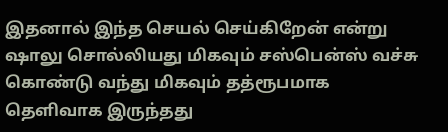இதனால் இந்த செயல் செய்கிறேன் என்று ஷாலு சொல்லியது மிகவும் சஸ்பென்ஸ் வச்சு கொண்டு வந்து மிகவும் தத்ரூபமாக தெளிவாக இருந்தது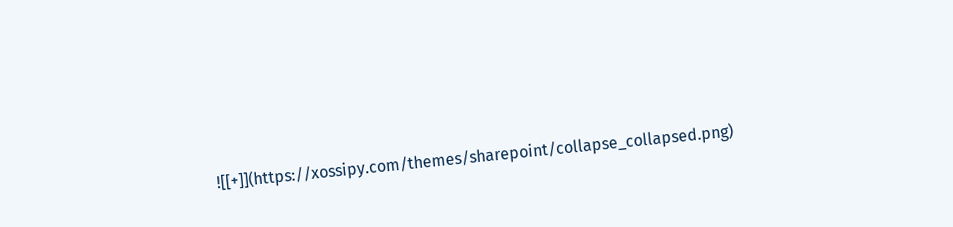![[+]](https://xossipy.com/themes/sharepoint/collapse_collapsed.png)